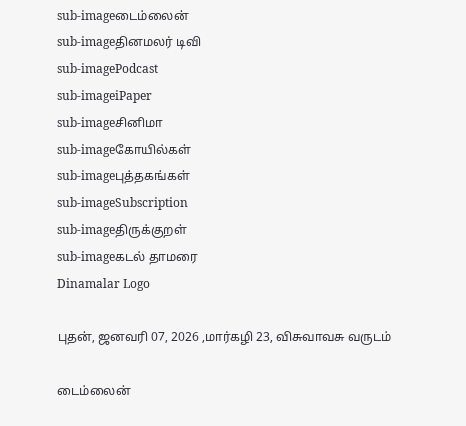sub-imageடைம்லைன்
sub-imageதினமலர் டிவி
sub-imagePodcast
sub-imageiPaper
sub-imageசினிமா
sub-imageகோயில்கள்
sub-imageபுத்தகங்கள்
sub-imageSubscription
sub-imageதிருக்குறள்
sub-imageகடல் தாமரை
Dinamalar Logo

புதன், ஜனவரி 07, 2026 ,மார்கழி 23, விசுவாவசு வருடம்

டைம்லைன்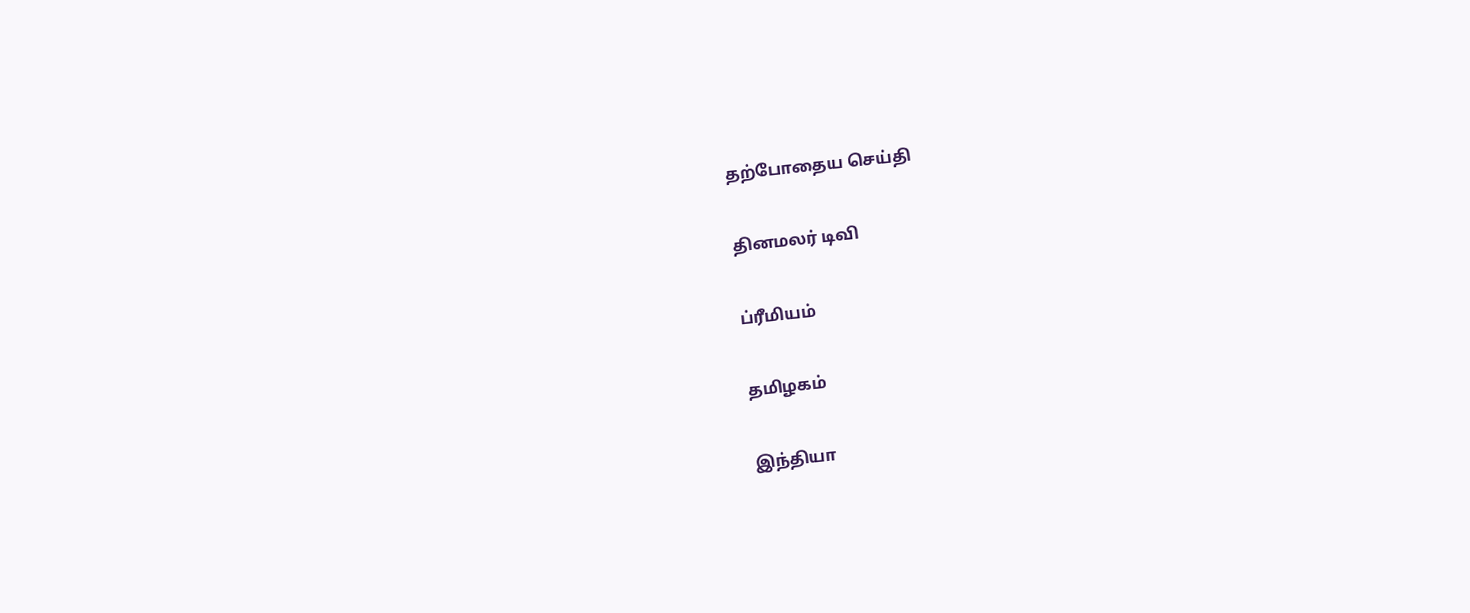தற்போதைய செய்தி


தினமலர் டிவி


ப்ரீமியம்


தமிழகம்


இந்தியா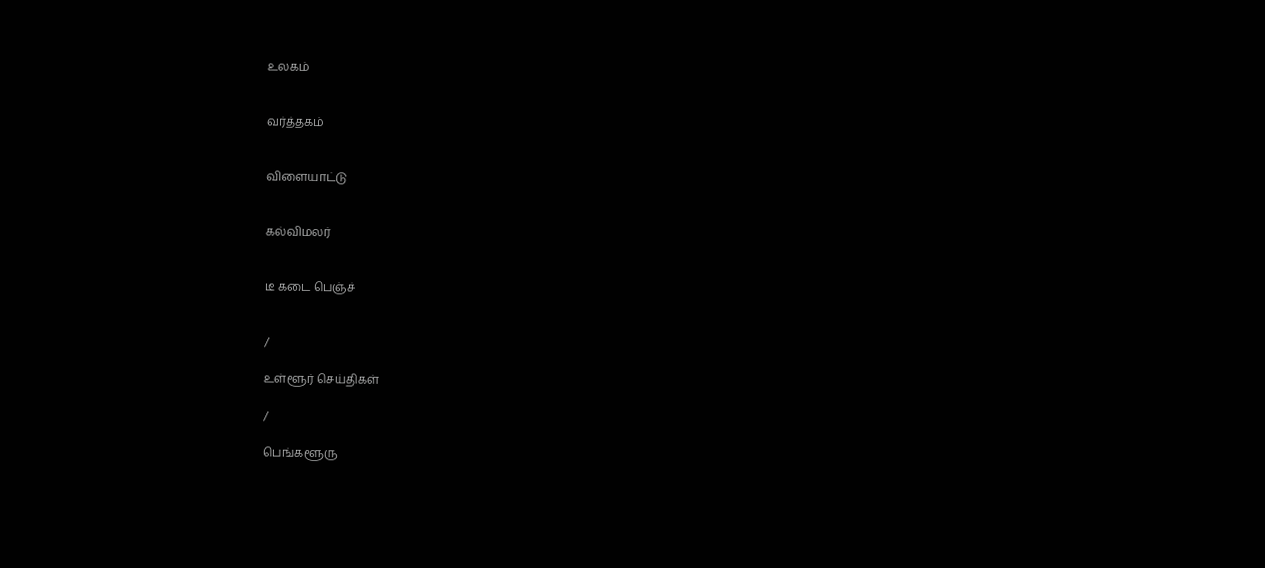உலகம்


வர்த்தகம்


விளையாட்டு


கல்விமலர்


டீ கடை பெஞ்ச்


/

உள்ளூர் செய்திகள்

/

பெங்களூரு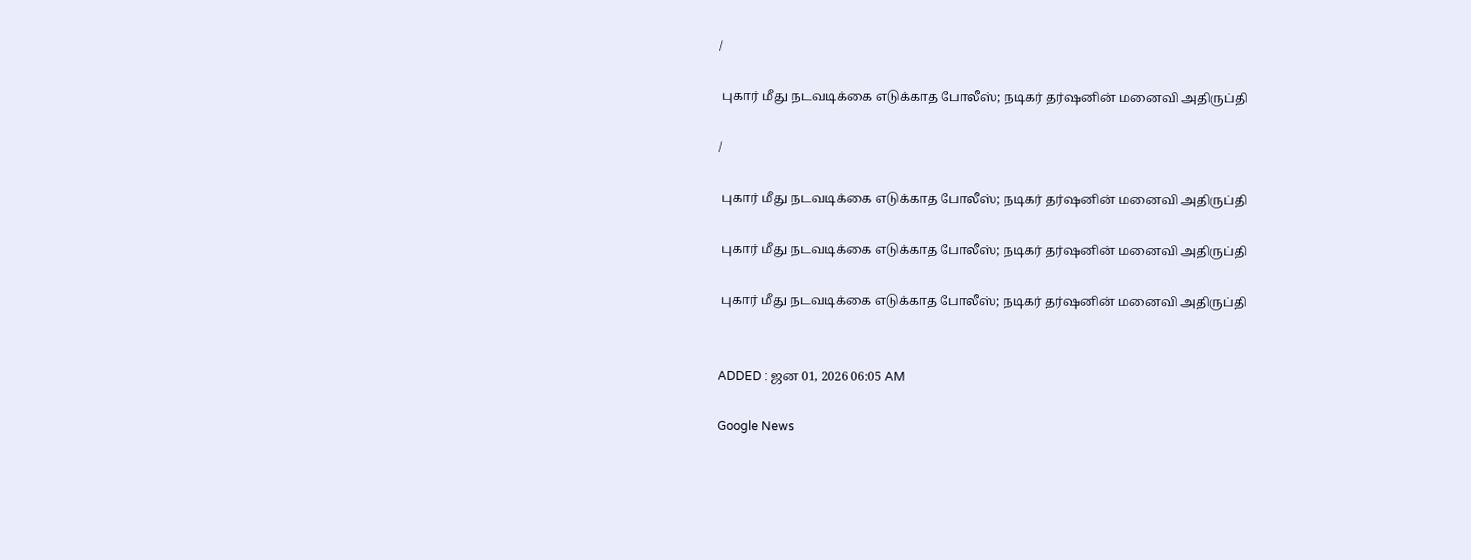/

 புகார் மீது நடவடிக்கை எடுக்காத போலீஸ்; நடிகர் தர்ஷனின் மனைவி அதிருப்தி

/

 புகார் மீது நடவடிக்கை எடுக்காத போலீஸ்; நடிகர் தர்ஷனின் மனைவி அதிருப்தி

 புகார் மீது நடவடிக்கை எடுக்காத போலீஸ்; நடிகர் தர்ஷனின் மனைவி அதிருப்தி

 புகார் மீது நடவடிக்கை எடுக்காத போலீஸ்; நடிகர் தர்ஷனின் மனைவி அதிருப்தி


ADDED : ஜன 01, 2026 06:05 AM

Google News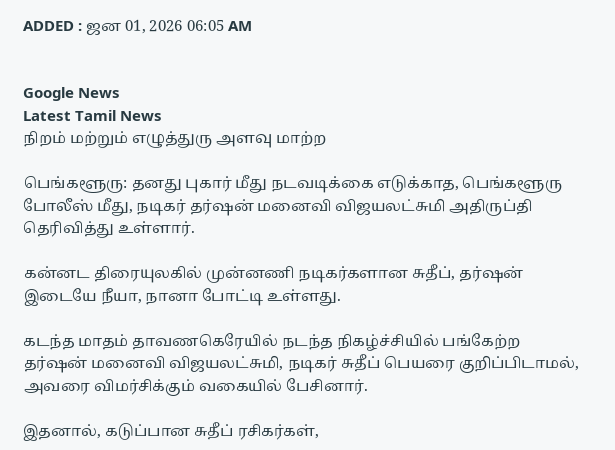ADDED : ஜன 01, 2026 06:05 AM


Google News
Latest Tamil News
நிறம் மற்றும் எழுத்துரு அளவு மாற்ற

பெங்களூரு: தனது புகார் மீது நடவடிக்கை எடுக்காத, பெங்களூரு போலீஸ் மீது, நடிகர் தர்ஷன் மனைவி விஜயலட்சுமி அதிருப்தி தெரிவித்து உள்ளார்.

கன்னட திரையுலகில் முன்னணி நடிகர்களான சுதீப், தர்ஷன் இடையே நீயா, நானா போட்டி உள்ளது.

கடந்த மாதம் தாவணகெரேயில் நடந்த நிகழ்ச்சியில் பங்கேற்ற தர்ஷன் மனைவி விஜயலட்சுமி, நடிகர் சுதீப் பெயரை குறிப்பிடாமல், அவரை விமர்சிக்கும் வகையில் பேசினார்.

இதனால், கடுப்பான சுதீப் ரசிகர்கள்,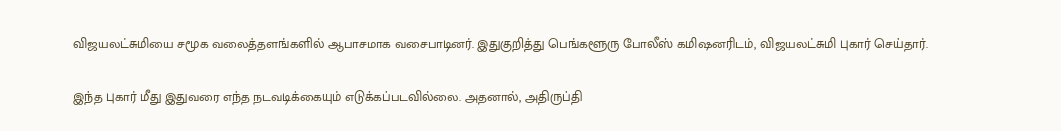விஜயலட்சுமியை சமூக வலைத்தளங்களில் ஆபாசமாக வசைபாடினர். இதுகுறித்து பெங்களூரு போலீஸ் கமிஷனரிடம், விஜயலட்சுமி புகார் செய்தார்.

இந்த புகார் மீது இதுவரை எந்த நடவடிக்கையும் எடுக்கப்படவில்லை. அதனால், அதிருப்தி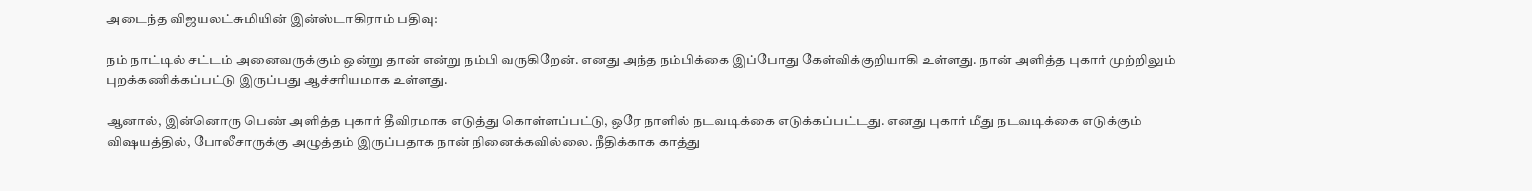அடைந்த விஜயலட்சுமியின் இன்ஸ்டாகிராம் பதிவு:

நம் நாட்டில் சட்டம் அனைவருக்கும் ஒன்று தான் என்று நம்பி வருகிறேன். எனது அந்த நம்பிக்கை இப்போது கேள்விக்குறியாகி உள்ளது. நான் அளித்த புகார் முற்றிலும் புறக்கணிக்கப்பட்டு இருப்பது ஆச்சரியமாக உள்ளது.

ஆனால், இன்னொரு பெண் அளித்த புகார் தீவிரமாக எடுத்து கொள்ளப்பட்டு, ஒரே நாளில் நடவடிக்கை எடுக்கப்பட்டது. எனது புகார் மீது நடவடிக்கை எடுக்கும் விஷயத்தில், போலீசாருக்கு அழுத்தம் இருப்பதாக நான் நினைக்கவில்லை. நீதிக்காக காத்து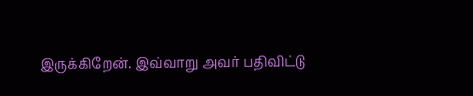இருக்கிறேன். இவ்வாறு அவர் பதிவிட்டு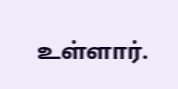உள்ளார்.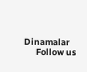Dinamalar
      Follow us